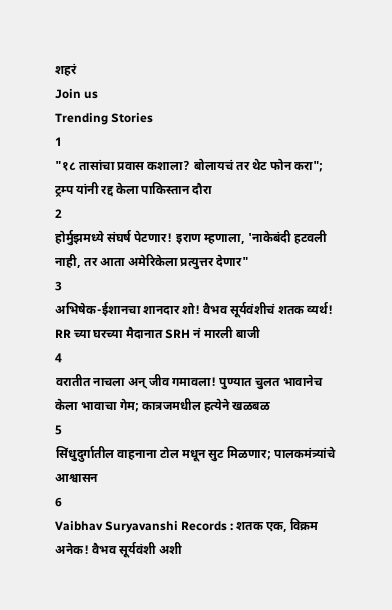शहरं
Join us
Trending Stories
1
"१८ तासांचा प्रवास कशाला? बोलायचं तर थेट फोन करा"; ट्रम्प यांनी रद्द केला पाकिस्तान दौरा
2
होर्मुझमध्ये संघर्ष पेटणार! इराण म्हणाला, 'नाकेबंदी हटवली नाही, तर आता अमेरिकेला प्रत्युत्तर देणार"
3
अभिषेक-ईशानचा शानदार शो! वैभव सूर्यवंशीचं शतक व्यर्थ! RR च्या घरच्या मैदानात SRH नं मारली बाजी
4
वरातीत नाचला अन् जीव गमावला! पुण्यात चुलत भावानेच केला भावाचा गेम; कात्रजमधील हत्येने खळबळ
5
सिंधुदुर्गातील वाहनाना टोल मधून सुट मिळणार; पालकमंत्र्यांचे आश्वासन
6
Vaibhav Suryavanshi Records : शतक एक, विक्रम अनेक! वैभव सूर्यवंशी अशी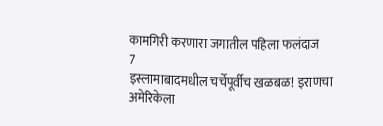कामगिरी करणारा जगातील पहिला फलंदाज
7
इस्लामाबादमधील चर्चेपूर्वीच खळबळ! इराणचा अमेरिकेला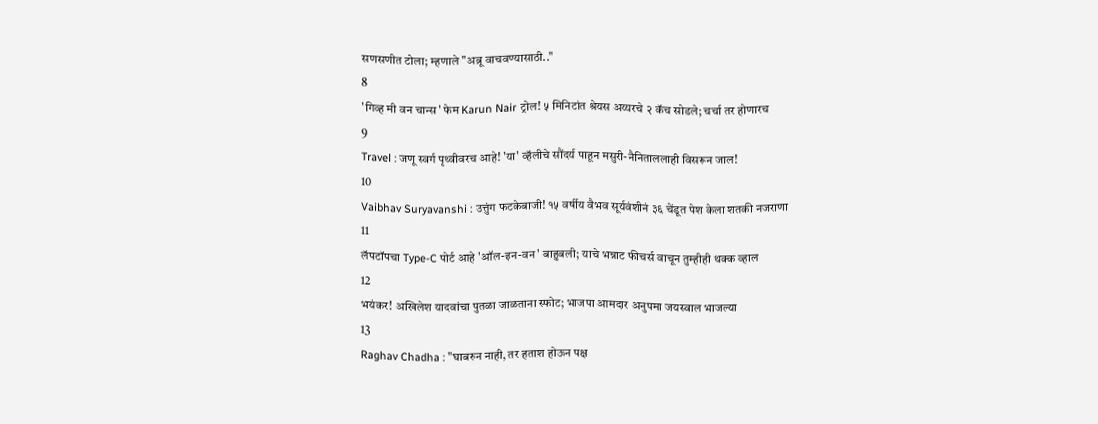सणसणीत टोला; म्हणाले "अब्रू वाचवण्यासाठी.."
8
'गिव्ह मी वन चान्स' फेम Karun Nair ट्रोल! ५ मिनिटांत श्रेयस अय्यरचे २ कॅच सोडले; चर्चा तर होणारच
9
Travel : जणू स्वर्ग पृथ्वीवरच आहे! 'या' व्हॅलीचे सौंदर्य पाहून मसुरी-नैनिताललाही विसरून जाल!
10
Vaibhav Suryavanshi : उत्तुंग फटकेबाजी! १५ वर्षीय वैभव सूर्यवंशीनं ३६ चेंडूत पेश केला शतकी नजराणा
11
लॅपटॉपचा Type-C पोर्ट आहे 'ऑल-इन-वन' बाहुबली; याचे भन्नाट फीचर्स वाचून तुम्हीही थक्क व्हाल
12
भयंकर! अखिलेश यादवांचा पुतळा जाळताना स्फोट; भाजपा आमदार अनुपमा जयस्वाल भाजल्या
13
Raghav Chadha : "घाबरुन नाही, तर हताश होऊन पक्ष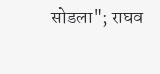सोडला"; राघव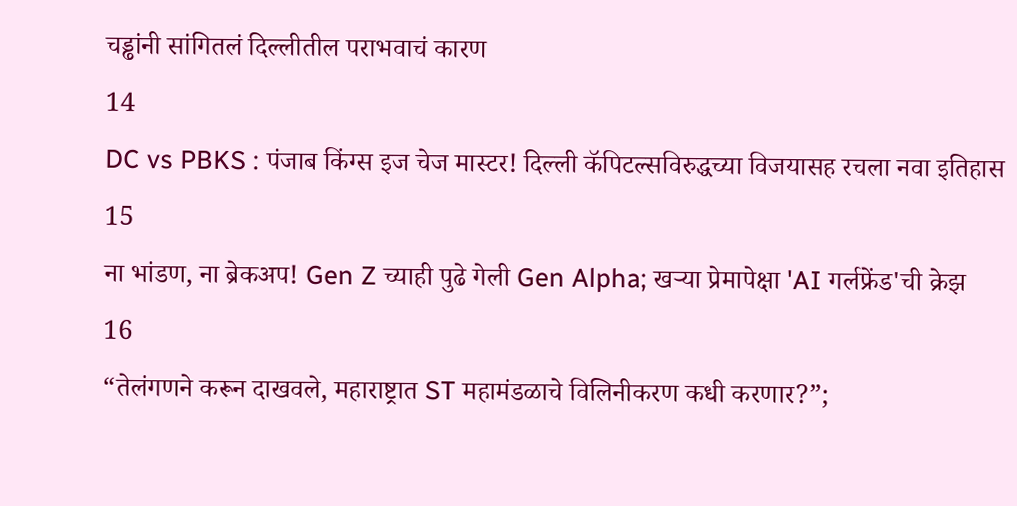चड्ढांनी सांगितलं दिल्लीतील पराभवाचं कारण
14
DC vs PBKS : पंजाब किंग्स इज चेज मास्टर! दिल्ली कॅपिटल्सविरुद्धच्या विजयासह रचला नवा इतिहास
15
ना भांडण, ना ब्रेकअप! Gen Z च्याही पुढे गेली Gen Alpha; खऱ्या प्रेमापेक्षा 'AI गर्लफ्रेंड'ची क्रेझ
16
“तेलंगणने करून दाखवले, महाराष्ट्रात ST महामंडळाचे विलिनीकरण कधी करणार?”;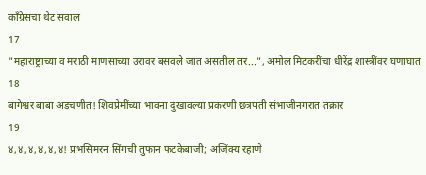काँग्रेसचा थेट सवाल
17
"महाराष्ट्राच्या व मराठी माणसाच्या उरावर बसवले जात असतील तर...", अमोल मिटकरींचा धीरेंद्र शास्त्रींवर घणाघात
18
बागेश्वर बाबा अडचणीत! शिवप्रेमींच्या भावना दुखावल्या प्रकरणी छत्रपती संभाजीनगरात तक्रार
19
४,४,४,४,४,४! प्रभसिमरन सिंगची तुफान फटकेबाजी; अजिंक्य रहाणे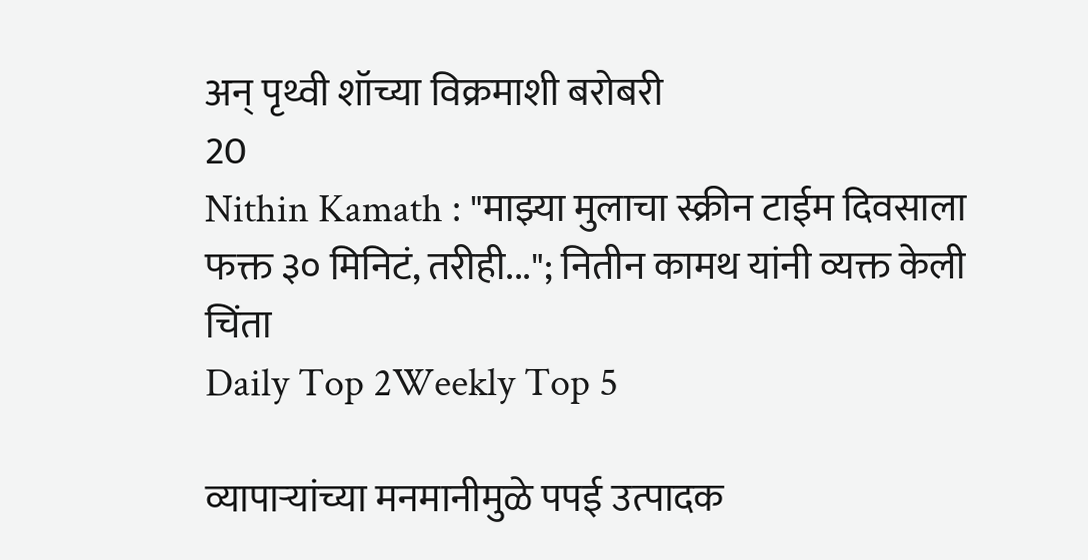अन् पृथ्वी शॉच्या विक्रमाशी बरोबरी
20
Nithin Kamath : "माझ्या मुलाचा स्क्रीन टाईम दिवसाला फक्त ३० मिनिटं, तरीही..."; नितीन कामथ यांनी व्यक्त केली चिंता
Daily Top 2Weekly Top 5

व्यापाऱ्यांच्या मनमानीमुळे पपई उत्पादक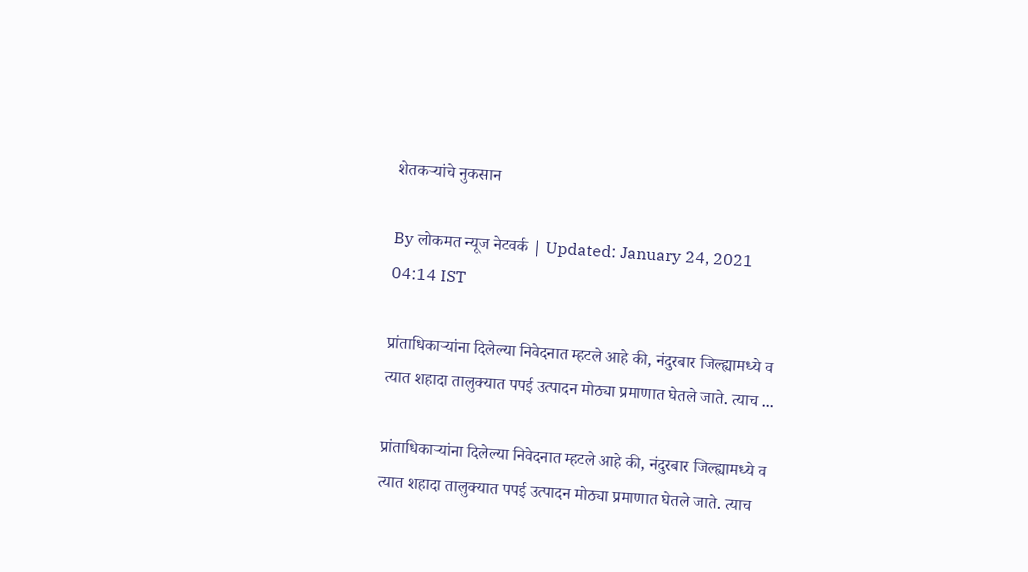शेतकऱ्यांचे नुकसान

By लोकमत न्यूज नेटवर्क | Updated: January 24, 2021 04:14 IST

प्रांताधिकाऱ्यांना दिलेल्या निवेदनात म्हटले आहे की, नंदुरबार जिल्ह्यामध्ये व त्यात शहादा तालुक्यात पपई उत्पादन मोठ्या प्रमाणात घेतले जाते. त्याच ...

प्रांताधिकाऱ्यांना दिलेल्या निवेदनात म्हटले आहे की, नंदुरबार जिल्ह्यामध्ये व त्यात शहादा तालुक्यात पपई उत्पादन मोठ्या प्रमाणात घेतले जाते. त्याच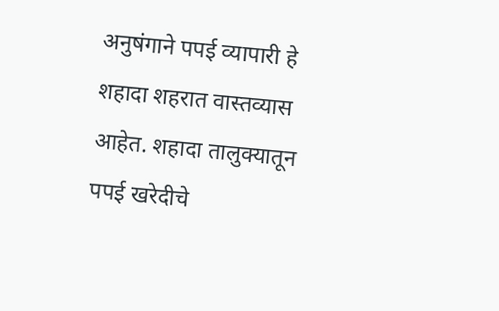अनुषंगाने पपई व्यापारी हे शहादा शहरात वास्तव्यास आहेत. शहादा तालुक्यातून पपई खरेदीचे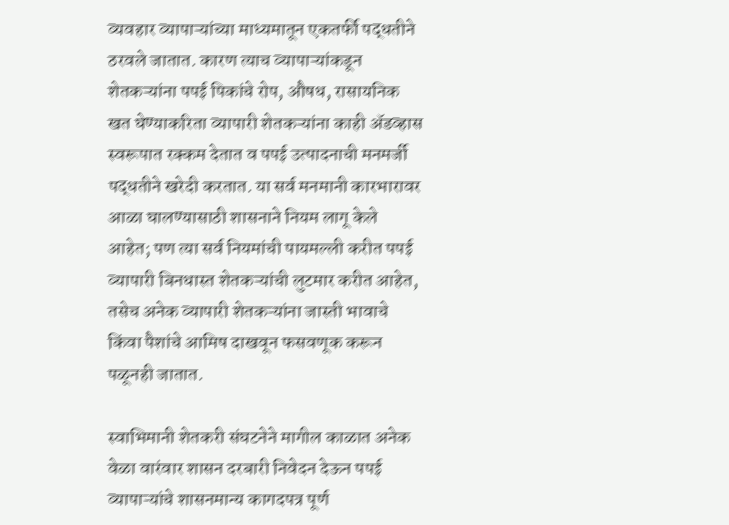व्यवहार व्यापाऱ्यांच्या माध्यमातून एकतर्फी पद्धतीने ठरवले जातात. कारण त्याच व्यापाऱ्यांकडून शेतकऱ्यांना पपई पिकांचे रोप, औषध, रासायनिक खत घेण्याकरिता व्यापारी शेतकऱ्यांना काही अ‍ॅडव्हास स्वरूपात रक्कम देतात व पपई उत्पादनाची मनमर्जी पद्धतीने खरेदी करतात. या सर्व मनमानी कारभारावर आळा घालण्यासाठी शासनाने नियम लागू केले आहेत; पण त्या सर्व नियमांची पायमल्ली करीत पपई व्यापारी बिनधास्त शेतकऱ्यांची लुटमार करीत आहेत, तसेच अनेक व्यापारी शेतकऱ्यांना जास्ती भावाचे किंवा पैशांचे आमिष दाखवून फसवणूक करून पळूनही जातात.

स्वाभिमानी शेतकरी संघटनेने मागील काळात अनेक वेळा वारंवार शासन दरबारी निवेदन देऊन पपई व्यापाऱ्यांचे शासनमान्य कागदपत्र पूर्ण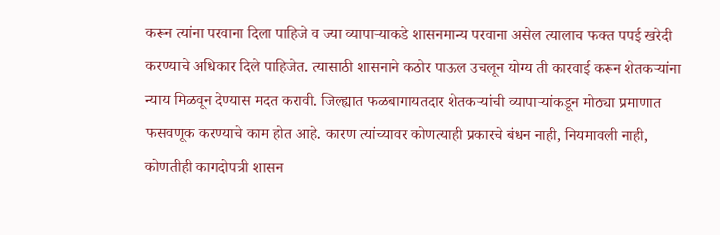करून त्यांना परवाना दिला पाहिजे व ज्या व्यापाऱ्याकडे शासनमान्य परवाना असेल त्यालाच फक्त पपई खरेदी करण्याचे अधिकार दिले पाहिजेत. त्यासाठी शासनाने कठोर पाऊल उचलून योग्य ती कारवाई करून शेतकऱ्यांना न्याय मिळवून देण्यास मदत करावी. जिल्ह्यात फळबागायतदार शेतकऱ्यांची व्यापाऱ्यांकडून मोठ्या प्रमाणात फसवणूक करण्याचे काम होत आहे. कारण त्यांच्यावर कोणत्याही प्रकारचे बंधन नाही, नियमावली नाही, कोणतीही कागदोपत्री शासन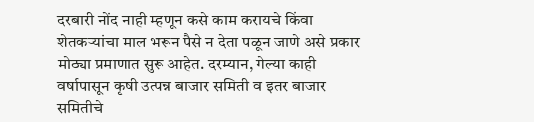दरबारी नोंद नाही म्हणून कसे काम करायचे किंवा शेतकऱ्यांचा माल भरून पैसे न देता पळून जाणे असे प्रकार मोठ्या प्रमाणात सुरू आहेत. दरम्यान, गेल्या काही वर्षापासून कृषी उत्पन्न बाजार समिती व इतर बाजार समितीचे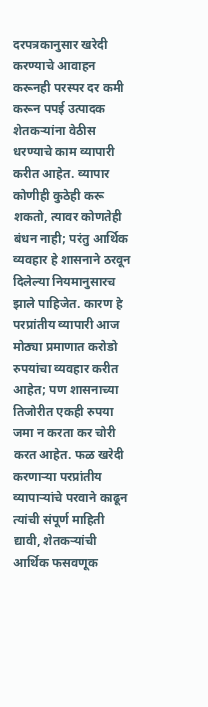दरपत्रकानुसार खरेदी करण्याचे आवाहन करूनही परस्पर दर कमी करून पपई उत्पादक शेतकऱ्यांना वेठीस धरण्याचे काम व्यापारी करीत आहेत. व्यापार कोणीही कुठेही करू शकतो, त्यावर कोणतेही बंधन नाही; परंतु आर्थिक व्यवहार हे शासनाने ठरवून दिलेल्या नियमानुसारच झाले पाहिजेत. कारण हे परप्रांतीय व्यापारी आज मोठ्या प्रमाणात करोडो रुपयांचा व्यवहार करीत आहेत; पण शासनाच्या तिजोरीत एकही रुपया जमा न करता कर चोरी करत आहेत. फळ खरेदी करणाऱ्या परप्रांतीय व्यापाऱ्यांचे परवाने काढून त्यांची संपूर्ण माहिती द्यावी, शेतकऱ्यांची आर्थिक फसवणूक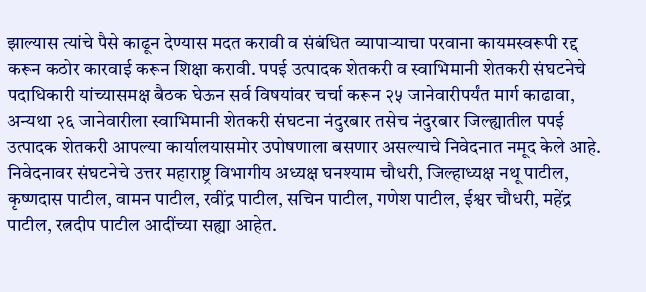झाल्यास त्यांचे पैसे काढून देण्यास मदत करावी व संबंधित व्यापाऱ्याचा परवाना कायमस्वरूपी रद्द करून कठोर कारवाई करून शिक्षा करावी. पपई उत्पादक शेतकरी व स्वाभिमानी शेतकरी संघटनेचे पदाधिकारी यांच्यासमक्ष बैठक घेऊन सर्व विषयांवर चर्चा करून २५ जानेवारीपर्यंत मार्ग काढावा, अन्यथा २६ जानेवारीला स्वाभिमानी शेतकरी संघटना नंदुरबार तसेच नंदुरबार जिल्ह्यातील पपई उत्पादक शेतकरी आपल्या कार्यालयासमोर उपोषणाला बसणार असल्याचे निवेदनात नमूद केले आहे. निवेदनावर संघटनेचे उत्तर महाराष्ट्र विभागीय अध्यक्ष घनश्याम चौधरी, जिल्हाध्यक्ष नथू पाटील, कृष्णदास पाटील, वामन पाटील, रवींद्र पाटील, सचिन पाटील, गणेश पाटील, ईश्वर चौधरी, महेंद्र पाटील, रत्नदीप पाटील आदींच्या सह्या आहेत.